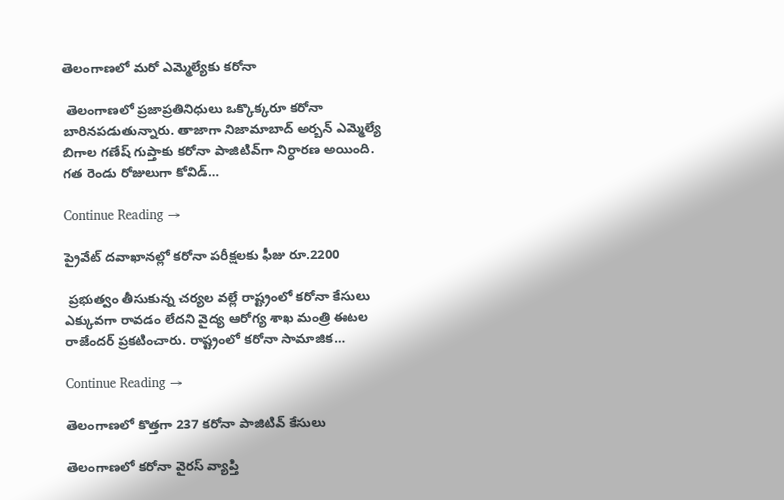తెలంగాణలో మరో ఎమ్మెల్యేకు కరోనా

 తెలంగాణలో ప్రజాప్రతినిధులు ఒక్కొక్కరూ కరోనా బారినపడుతున్నారు. తాజాగా నిజామాబాద్ అర్బన్ ఎమ్మెల్యే బిగాల గణేష్ గుప్తాకు కరోనా పాజిటివ్‌గా నిర్ధారణ అయింది. గత రెండు రోజులుగా కోవిడ్‌…

Continue Reading →

ప్రైవేట్‌ దవాఖానల్లో కరోనా పరీక్షలకు ఫీజు రూ.2200

 ప్రభుత్వం తీసుకున్న చర్యల వల్లే రాష్ట్రంలో కరోనా కేసులు ఎక్కువగా రావడం లేదని వైద్య ఆరోగ్య శాఖ మంత్రి ఈటల రాజేందర్‌ ప్రకటించారు. రాష్ట్రంలో కరోనా సామాజిక…

Continue Reading →

తెలంగాణలో కొత్తగా 237 కరోనా పాజిటివ్ కేసులు

తెలంగాణలో కరోనా వైరస్‌ వ్యాప్తి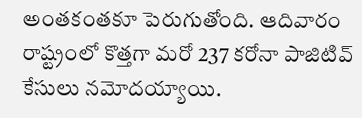అంతకంతకూ పెరుగుతోంది. ఆదివారం రాష్ట్రంలో కొత్తగా మరో 237 కరోనా పాజిటివ్‌ కేసులు నమోదయ్యాయి.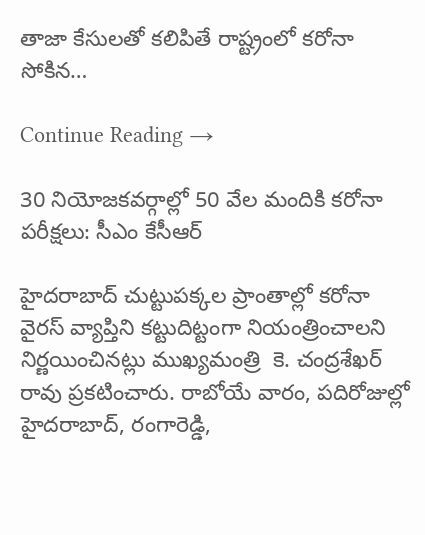తాజా కేసులతో కలిపితే రాష్ట్రంలో కరోనా సోకిన…

Continue Reading →

30 నియోజకవర్గాల్లో 50 వేల మందికి కరోనా పరీక్షలు: సీఎం కేసీఆర్‌

హైదరాబాద్ చుట్టుపక్కల ప్రాంతాల్లో కరోనా వైరస్ వ్యాప్తిని కట్టుదిట్టంగా నియంత్రించాలని నిర్ణయించినట్లు ముఖ్యమంత్రి  కె. చంద్రశేఖర్ రావు ప్రకటించారు. రాబోయే వారం, పదిరోజుల్లో హైదరాబాద్, రంగారెడ్డి,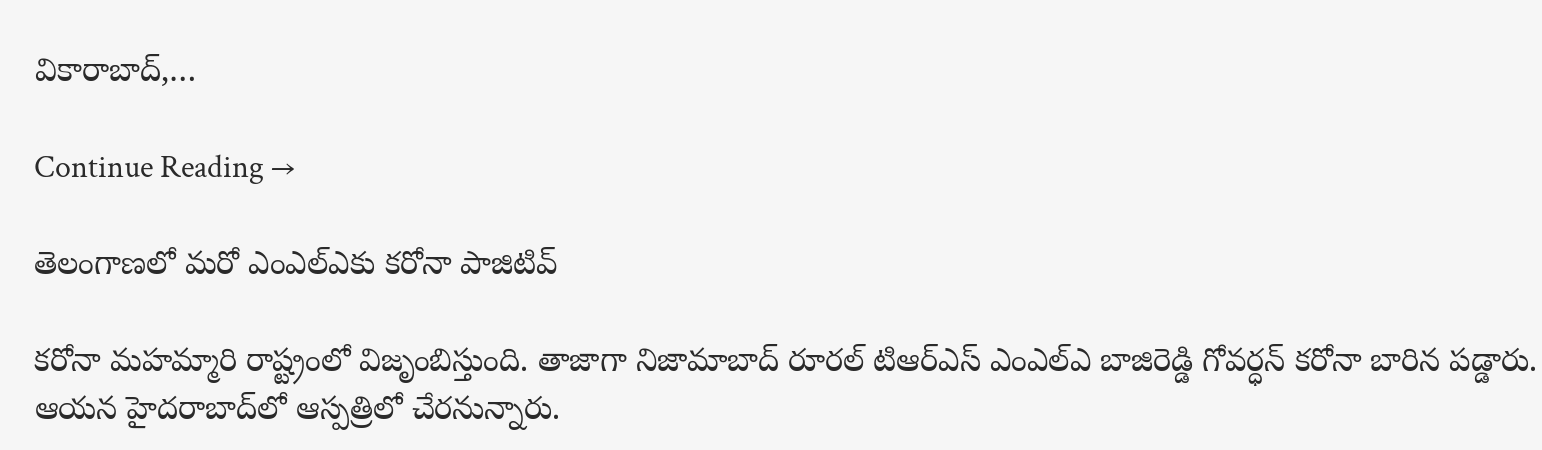వికారాబాద్,…

Continue Reading →

తెలంగాణలో మరో ఎంఎల్ఎకు కరోనా పాజిటివ్

కరోనా మహమ్మారి రాష్ట్రంలో విజృంబిస్తుంది. తాజాగా నిజామాబాద్ రూరల్ టిఆర్ఎస్ ఎంఎల్ఎ బాజిరెడ్డి గోవర్ధన్ కరోనా బారిన పడ్డారు. ఆయన హైదరాబాద్‌లో ఆస్పత్రిలో చేరనున్నారు.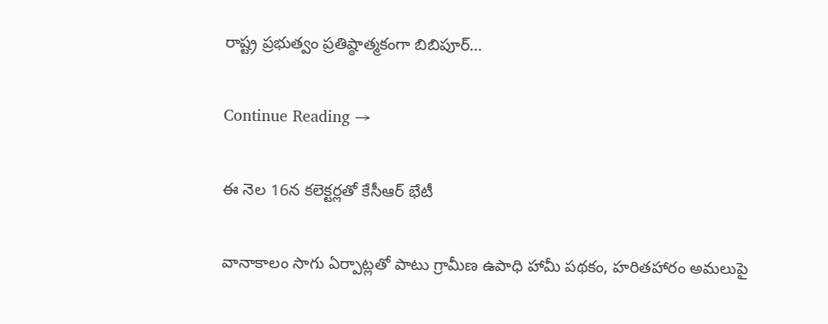రాష్ట్ర ప్రభుత్వం ప్రతిష్ఠాత్మకంగా బిబిపూర్…

Continue Reading →

ఈ నెల 16న కలెక్టర్లతో కేసీఆర్‌ భేటీ

వానాకాలం సాగు ఏర్పాట్లతో పాటు గ్రామీణ ఉపాధి హామీ పథకం, హరితహారం అమలుపై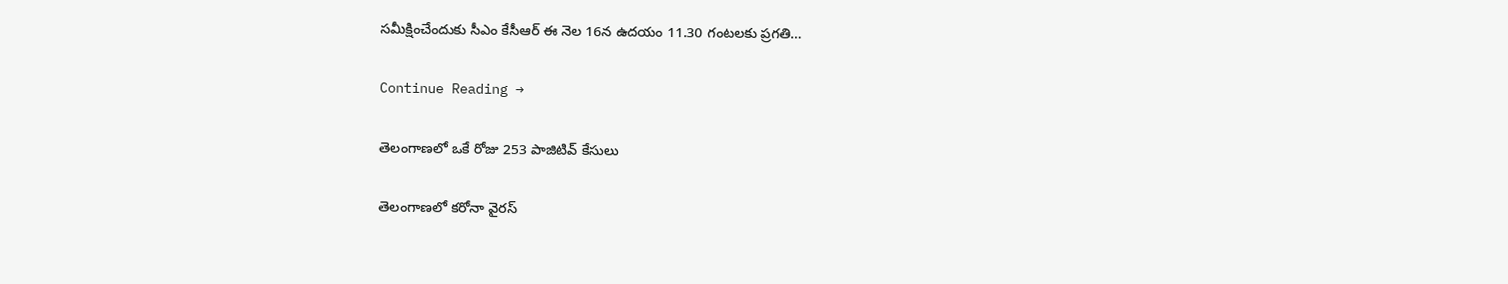సమీక్షించేందుకు సీఎం కేసీఆర్‌ ఈ నెల 16న ఉదయం 11.30 గంటలకు ప్రగతి…

Continue Reading →

తెలంగాణలో ఒకే రోజు 253 పాజిటివ్‌ కేసులు

తెలంగాణలో కరోనా వైరస్‌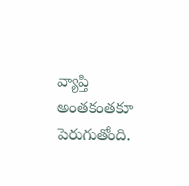వ్యాప్తి అంతకంతకూ పెరుగుతోంది.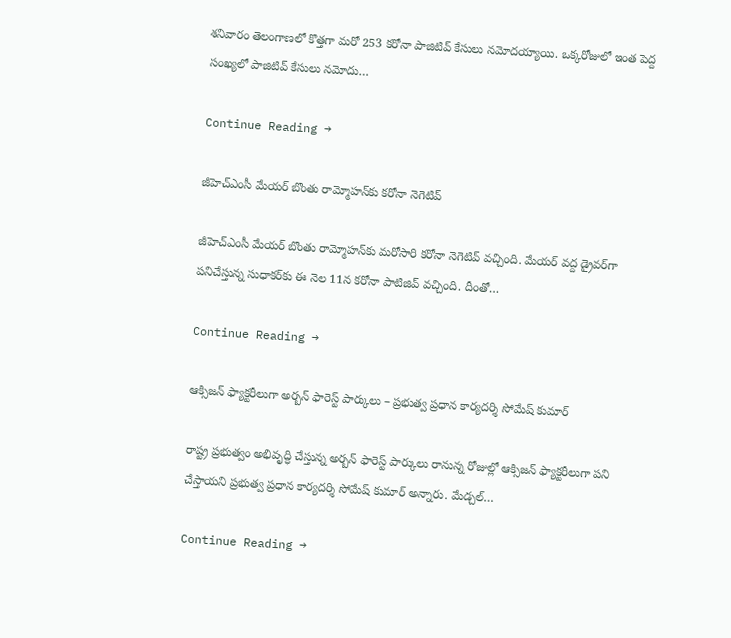శనివారం తెలంగాణలో కొత్తగా మరో 253 కరోనా పాజిటివ్‌ కేసులు నమోదయ్యాయి. ఒక్కరోజులో ఇంత పెద్ద సంఖ్యలో పాజిటివ్‌ కేసులు నమోదు…

Continue Reading →

జీహెచ్‌ఎంసీ మేయర్‌ బొంతు రామ్మోహన్‌కు కరోనా నెగెటివ్‌

జీహెచ్‌ఎంసీ మేయర్‌ బొంతు రామ్మోహన్‌కు మరోసారి కరోనా నెగెటివ్‌ వచ్చింది. మేయర్‌ వద్ద డ్రైవర్‌గా పనిచేస్తున్న సుధాకర్‌కు ఈ నెల 11న కరోనా పాటిజివ్‌ వచ్చింది. దీంతో…

Continue Reading →

ఆక్సిజన్‌ ఫ్యాక్టరీలుగా అర్బన్‌ ఫారెస్ట్‌ పార్కులు – ప్రభుత్వ ప్రధాన కార్యదర్శి సోమేష్‌ కుమార్‌

రాష్ట్ర ప్రభుత్వం అభివృద్ధి చేస్తున్న అర్బన్‌ ఫారెస్ట్‌ పార్కులు రానున్న రోజుల్లో ఆక్సిజన్‌ ఫ్యాక్టరీలుగా పని చేస్తాయని ప్రభుత్వ ప్రధాన కార్యదర్శి సోమేష్‌ కుమార్‌ అన్నారు. మేడ్చల్‌…

Continue Reading →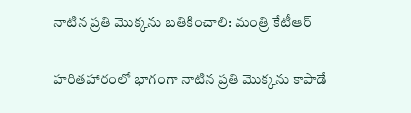నాటిన ప్రతి మొక్కను బతికించాలి: మంత్రి కేటీఆర్‌

హరితహారంలో భాగంగా నాటిన ప్రతి మొక్కను కాపాడే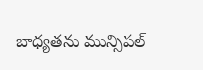బాధ్యతను మున్సిపల్‌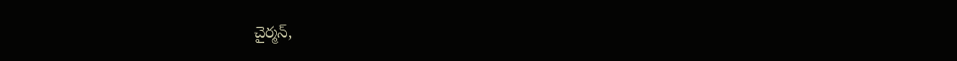చైర్మన్‌,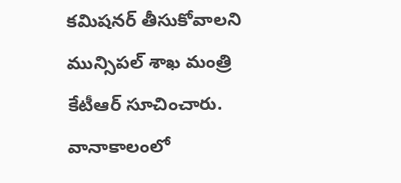కమిషనర్‌ తీసుకోవాలని మున్సిపల్‌ శాఖ మంత్రి కేటీఆర్‌ సూచించారు. వానాకాలంలో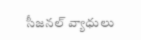సీజనల్‌ వ్యాధులు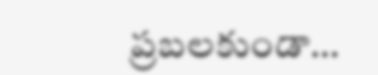ప్రబలకుండా…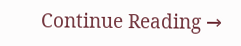Continue Reading →